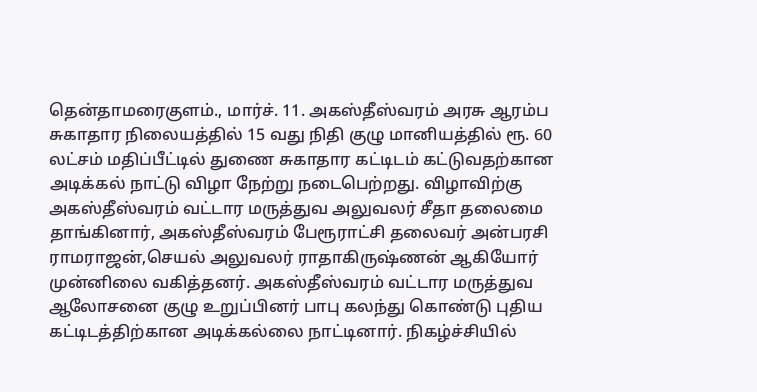தென்தாமரைகுளம்., மார்ச். 11. அகஸ்தீஸ்வரம் அரசு ஆரம்ப சுகாதார நிலையத்தில் 15 வது நிதி குழு மானியத்தில் ரூ. 60 லட்சம் மதிப்பீட்டில் துணை சுகாதார கட்டிடம் கட்டுவதற்கான அடிக்கல் நாட்டு விழா நேற்று நடைபெற்றது. விழாவிற்கு அகஸ்தீஸ்வரம் வட்டார மருத்துவ அலுவலர் சீதா தலைமை தாங்கினார், அகஸ்தீஸ்வரம் பேரூராட்சி தலைவர் அன்பரசி ராமராஜன்,செயல் அலுவலர் ராதாகிருஷ்ணன் ஆகியோர் முன்னிலை வகித்தனர். அகஸ்தீஸ்வரம் வட்டார மருத்துவ ஆலோசனை குழு உறுப்பினர் பாபு கலந்து கொண்டு புதிய கட்டிடத்திற்கான அடிக்கல்லை நாட்டினார். நிகழ்ச்சியில்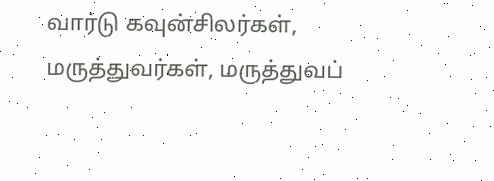வார்டு கவுன்சிலர்கள், மருத்துவர்கள், மருத்துவப்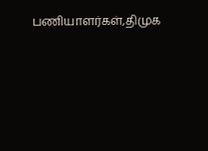பணியாளர்கள்,திமுக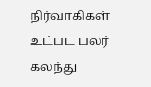நிர்வாகிகள் உட்பட பலர் கலந்து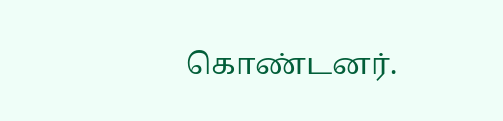கொண்டனர்.